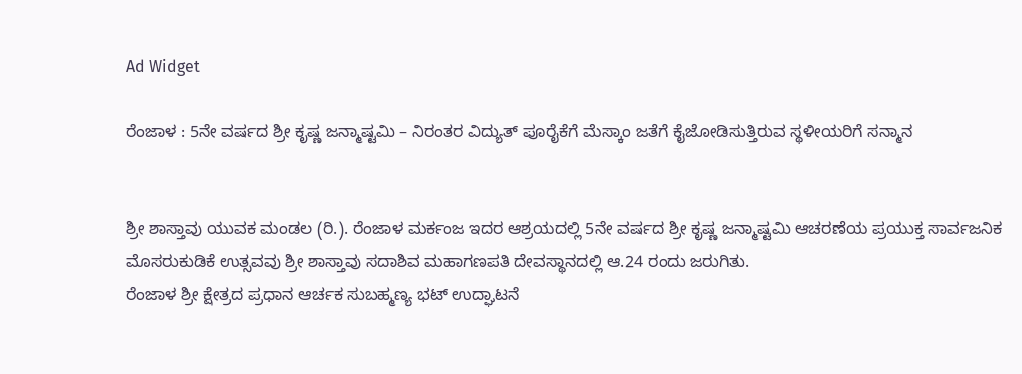Ad Widget

ರೆಂಜಾಳ : 5ನೇ ವರ್ಷದ ಶ್ರೀ ಕೃಷ್ಣ ಜನ್ಮಾಷ್ಟಮಿ – ನಿರಂತರ ವಿದ್ಯುತ್ ಪೂರೈಕೆಗೆ ಮೆಸ್ಕಾಂ ಜತೆಗೆ ಕೈಜೋಡಿಸುತ್ತಿರುವ ಸ್ಥಳೀಯರಿಗೆ ಸನ್ಮಾನ


ಶ್ರೀ ಶಾಸ್ತಾವು ಯುವಕ ಮಂಡಲ (ರಿ.). ರೆಂಜಾಳ ಮರ್ಕಂಜ ಇದರ ಆಶ್ರಯದಲ್ಲಿ 5ನೇ ವರ್ಷದ ಶ್ರೀ ಕೃಷ್ಣ ಜನ್ಮಾಷ್ಟಮಿ ಆಚರಣೆಯ ಪ್ರಯುಕ್ತ ಸಾರ್ವಜನಿಕ ಮೊಸರುಕುಡಿಕೆ ಉತ್ಸವವು ಶ್ರೀ ಶಾಸ್ತಾವು ಸದಾಶಿವ ಮಹಾಗಣಪತಿ ದೇವಸ್ಥಾನದಲ್ಲಿ ಆ.24 ರಂದು ಜರುಗಿತು.
ರೆಂಜಾಳ ಶ್ರೀ ಕ್ಷೇತ್ರದ ಪ್ರಧಾನ ಆರ್ಚಕ ಸುಬಹ್ಮಣ್ಯ ಭಟ್ ಉದ್ಘಾಟನೆ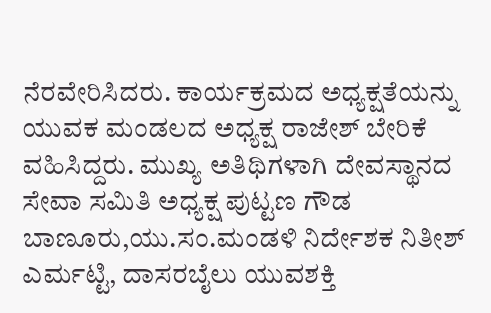ನೆರವೇರಿಸಿದರು. ಕಾರ್ಯಕ್ರಮದ ಅಧ್ಯಕ್ಷತೆಯನ್ನು ಯುವಕ ಮಂಡಲದ ಅಧ್ಯಕ್ಷ ರಾಜೇಶ್ ಬೇರಿಕೆ ವಹಿಸಿದ್ದರು. ಮುಖ್ಯ ಅತಿಥಿಗಳಾಗಿ ದೇವಸ್ಥಾನದ ಸೇವಾ ಸಮಿತಿ ಅಧ್ಯಕ್ಷ ಪುಟ್ಟಣ ಗೌಡ ಬಾಣೂರು,ಯು.ಸಂ.ಮಂಡಳಿ ನಿರ್ದೇಶಕ ನಿತೀಶ್ ಎರ್ಮಟ್ಟಿ, ದಾಸರಬೈಲು ಯುವಶಕ್ತಿ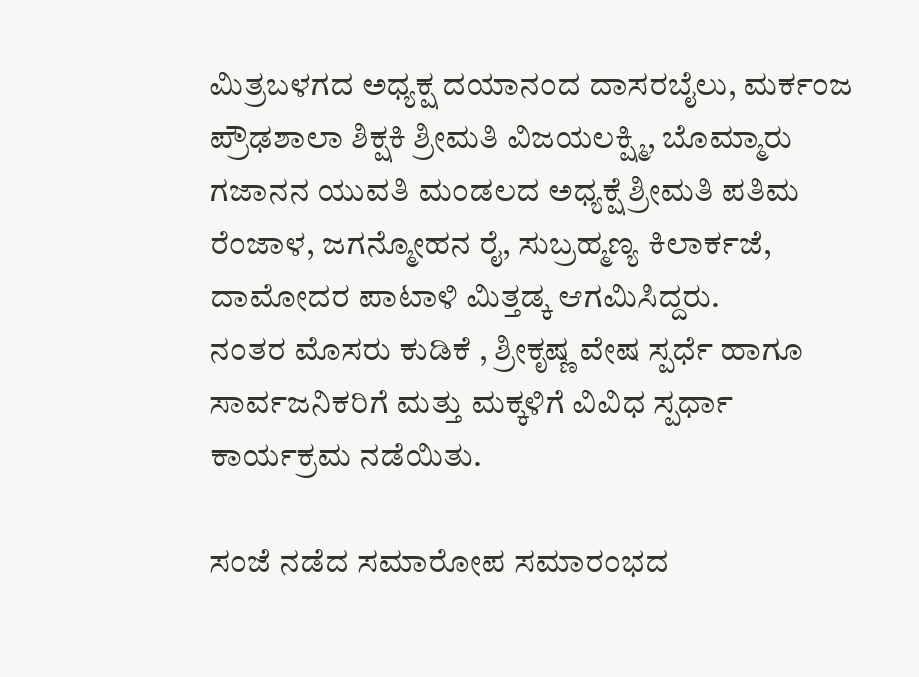ಮಿತ್ರಬಳಗದ ಅಧ್ಯಕ್ಷ ದಯಾನಂದ ದಾಸರಬೈಲು, ಮರ್ಕಂಜ ಪ್ರೌಢಶಾಲಾ ಶಿಕ್ಷಕಿ ಶ್ರೀಮತಿ ವಿಜಯಲಕ್ಷ್ಮಿ, ಬೊಮ್ಮಾರು ಗಜಾನನ ಯುವತಿ ಮಂಡಲದ ಅಧ್ಯಕ್ಷೆ ಶ್ರೀಮತಿ ಪತಿಮ ರೆಂಜಾಳ, ಜಗನ್ಮೋಹನ ರೈ, ಸುಬ್ರಹ್ಮಣ್ಯ ಕಿಲಾರ್ಕಜೆ, ದಾಮೋದರ ಪಾಟಾಳಿ ಮಿತ್ತಡ್ಕ ಆಗಮಿಸಿದ್ದರು.
ನಂತರ ಮೊಸರು ಕುಡಿಕೆ , ಶ್ರೀಕೃಷ್ಣ ವೇಷ ಸ್ಪರ್ಧೆ ಹಾಗೂ ಸಾರ್ವಜನಿಕರಿಗೆ ಮತ್ತು ಮಕ್ಕಳಿಗೆ ವಿವಿಧ ಸ್ಪರ್ಧಾ ಕಾರ್ಯಕ್ರಮ ನಡೆಯಿತು.

ಸಂಜೆ ನಡೆದ ಸಮಾರೋಪ ಸಮಾರಂಭದ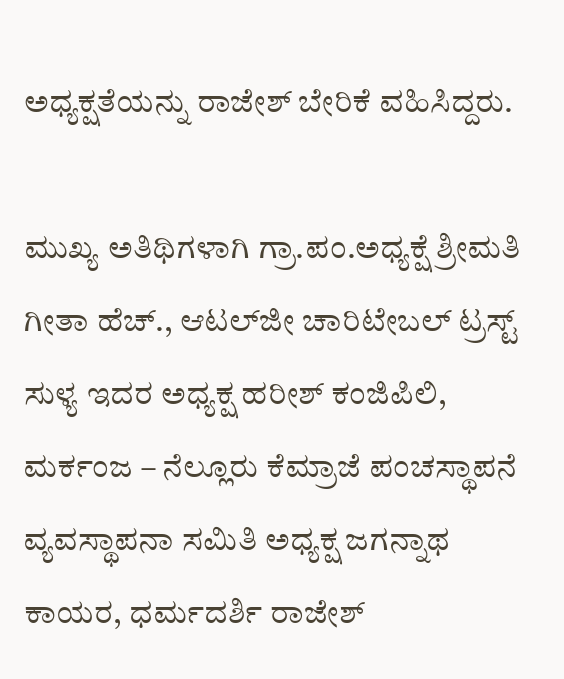ಅಧ್ಯಕ್ಷತೆಯನ್ನು ರಾಜೇಶ್ ಬೇರಿಕೆ ವಹಿಸಿದ್ದರು.

ಮುಖ್ಯ ಅತಿಥಿಗಳಾಗಿ ಗ್ರಾ.ಪಂ.ಅಧ್ಯಕ್ಷೆ ಶ್ರೀಮತಿ ಗೀತಾ ಹೆಚ್., ಆಟಲ್‌ಜೀ ಚಾರಿಟೇಬಲ್ ಟ್ರಸ್ಟ್ ಸುಳ್ಯ ಇದರ ಅಧ್ಯಕ್ಷ ಹರೀಶ್ ಕಂಜಿಪಿಲಿ, ಮರ್ಕಂಜ – ನೆಲ್ಲೂರು ಕೆಮ್ರಾಜೆ ಪಂಚಸ್ಥಾಪನೆ ವ್ಯವಸ್ಥಾಪನಾ ಸಮಿತಿ ಅಧ್ಯಕ್ಷ ಜಗನ್ನಾಥ ಕಾಯರ, ಧರ್ಮದರ್ಶಿ ರಾಜೇಶ್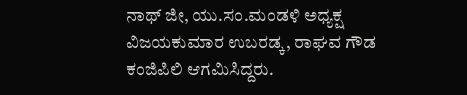ನಾಥ್ ಜೀ, ಯು.ಸಂ‌.ಮಂಡಳಿ ಅಧ್ಯಕ್ಷ ವಿಜಯಕುಮಾರ ಉಬರಡ್ಕ, ರಾಘವ ಗೌಡ ಕಂಜಿಪಿಲಿ ಆಗಮಿಸಿದ್ದರು.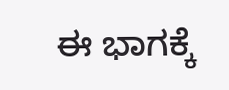ಈ ಭಾಗಕ್ಕೆ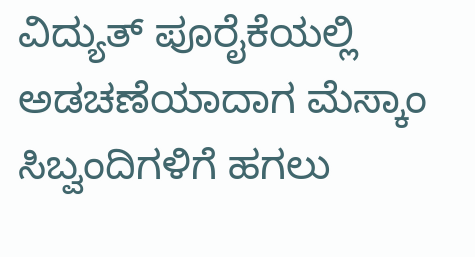ವಿದ್ಯುತ್ ಪೂರೈಕೆಯಲ್ಲಿ ಅಡಚಣೆಯಾದಾಗ ಮೆಸ್ಕಾಂ ಸಿಬ್ವಂದಿಗಳಿಗೆ ಹಗಲು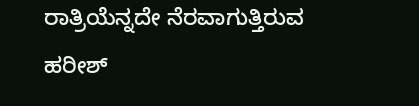ರಾತ್ರಿಯೆನ್ನದೇ ನೆರವಾಗುತ್ತಿರುವ ಹರೀಶ್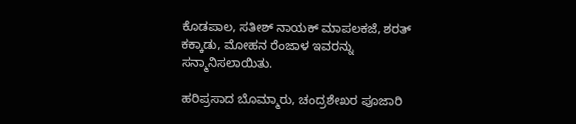ಕೊಡಪಾಲ, ಸತೀಶ್ ನಾಯಕ್ ಮಾಪಲಕಜೆ, ಶರತ್ ಕಕ್ಕಾಡು, ಮೋಹನ ರೆಂಜಾಳ ಇವರನ್ನು ಸನ್ಮಾನಿಸಲಾಯಿತು.

ಹರಿಪ್ರಸಾದ ಬೊಮ್ಮಾರು, ಚಂದ್ರಶೇಖರ ಪೂಜಾರಿ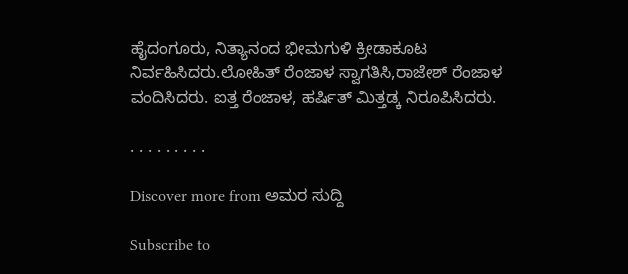ಹೈದಂಗೂರು, ನಿತ್ಯಾನಂದ ಭೀಮಗುಳಿ ಕ್ರೀಡಾಕೂಟ ನಿರ್ವಹಿಸಿದರು.ಲೋಹಿತ್ ರೆಂಜಾಳ ಸ್ವಾಗತಿಸಿ,ರಾಜೇಶ್ ರೆಂಜಾಳ ವಂದಿಸಿದರು. ಐತ್ತ ರೆಂಜಾಳ, ಹರ್ಷಿತ್ ಮಿತ್ತಡ್ಕ ನಿರೂಪಿಸಿದರು.

. . . . . . . . .

Discover more from ಅಮರ ಸುದ್ದಿ

Subscribe to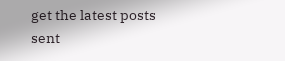get the latest posts sent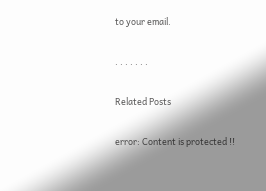to your email.

. . . . . . .

Related Posts

error: Content is protected !!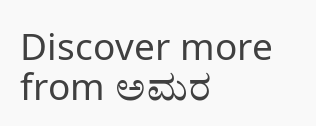Discover more from ಅಮರ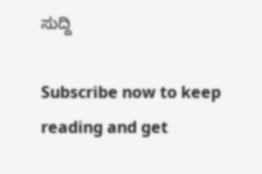ಸುದ್ದಿ

Subscribe now to keep reading and get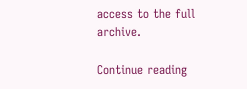access to the full archive.

Continue reading